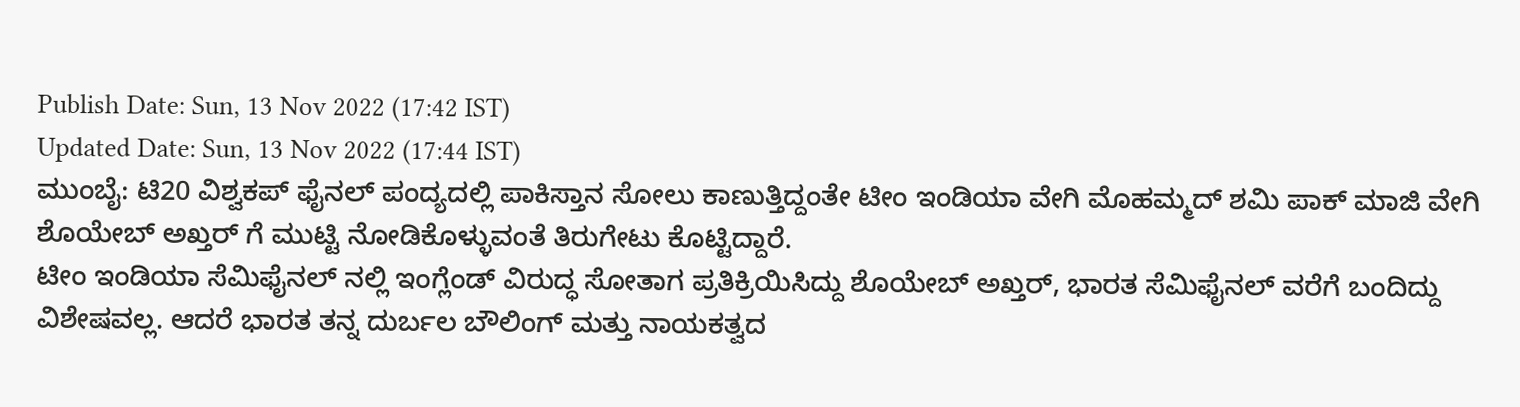Publish Date: Sun, 13 Nov 2022 (17:42 IST)
Updated Date: Sun, 13 Nov 2022 (17:44 IST)
ಮುಂಬೈ: ಟಿ20 ವಿಶ್ವಕಪ್ ಫೈನಲ್ ಪಂದ್ಯದಲ್ಲಿ ಪಾಕಿಸ್ತಾನ ಸೋಲು ಕಾಣುತ್ತಿದ್ದಂತೇ ಟೀಂ ಇಂಡಿಯಾ ವೇಗಿ ಮೊಹಮ್ಮದ್ ಶಮಿ ಪಾಕ್ ಮಾಜಿ ವೇಗಿ ಶೊಯೇಬ್ ಅಖ್ತರ್ ಗೆ ಮುಟ್ಟಿ ನೋಡಿಕೊಳ್ಳುವಂತೆ ತಿರುಗೇಟು ಕೊಟ್ಟಿದ್ದಾರೆ.
ಟೀಂ ಇಂಡಿಯಾ ಸೆಮಿಫೈನಲ್ ನಲ್ಲಿ ಇಂಗ್ಲೆಂಡ್ ವಿರುದ್ಧ ಸೋತಾಗ ಪ್ರತಿಕ್ರಿಯಿಸಿದ್ದು ಶೊಯೇಬ್ ಅಖ್ತರ್, ಭಾರತ ಸೆಮಿಫೈನಲ್ ವರೆಗೆ ಬಂದಿದ್ದು ವಿಶೇಷವಲ್ಲ. ಆದರೆ ಭಾರತ ತನ್ನ ದುರ್ಬಲ ಬೌಲಿಂಗ್ ಮತ್ತು ನಾಯಕತ್ವದ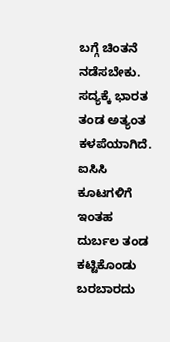ಬಗ್ಗೆ ಚಿಂತನೆ ನಡೆಸಬೇಕು. ಸದ್ಯಕ್ಕೆ ಭಾರತ ತಂಡ ಅತ್ಯಂತ ಕಳಪೆಯಾಗಿದೆ. ಐಸಿಸಿ ಕೂಟಗಳಿಗೆ ಇಂತಹ ದುರ್ಬಲ ತಂಡ ಕಟ್ಟಿಕೊಂಡು ಬರಬಾರದು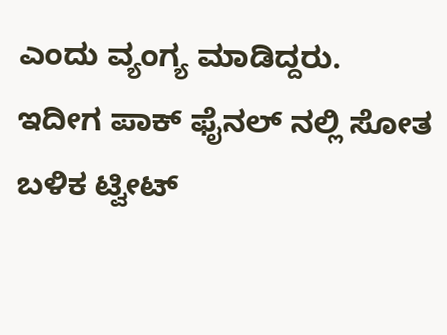ಎಂದು ವ್ಯಂಗ್ಯ ಮಾಡಿದ್ದರು.
ಇದೀಗ ಪಾಕ್ ಫೈನಲ್ ನಲ್ಲಿ ಸೋತ ಬಳಿಕ ಟ್ವೀಟ್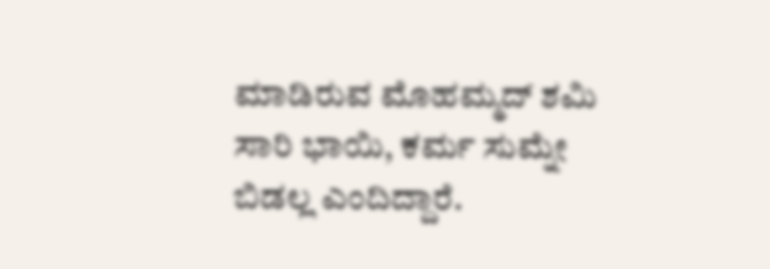ಮಾಡಿರುವ ಮೊಹಮ್ಮದ್ ಶಮಿ ಸಾರಿ ಭಾಯಿ, ಕರ್ಮ ಸುಮ್ನೇ ಬಿಡಲ್ಲ ಎಂದಿದ್ದಾರೆ.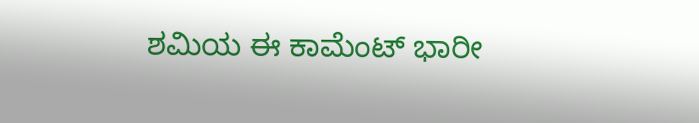ಶಮಿಯ ಈ ಕಾಮೆಂಟ್ ಭಾರೀ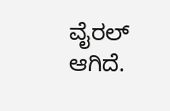ವೈರಲ್ ಆಗಿದೆ.